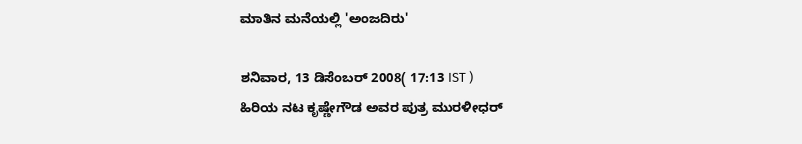ಮಾತಿನ ಮನೆಯಲ್ಲಿ 'ಅಂಜದಿರು'

ಶನಿವಾರ, 13 ಡಿಸೆಂಬರ್ 2008( 17:13 IST )
ಹಿರಿಯ ನಟ ಕೃಷ್ಣೇಗೌಡ ಅವರ ಪುತ್ರ ಮುರಳೀಧರ್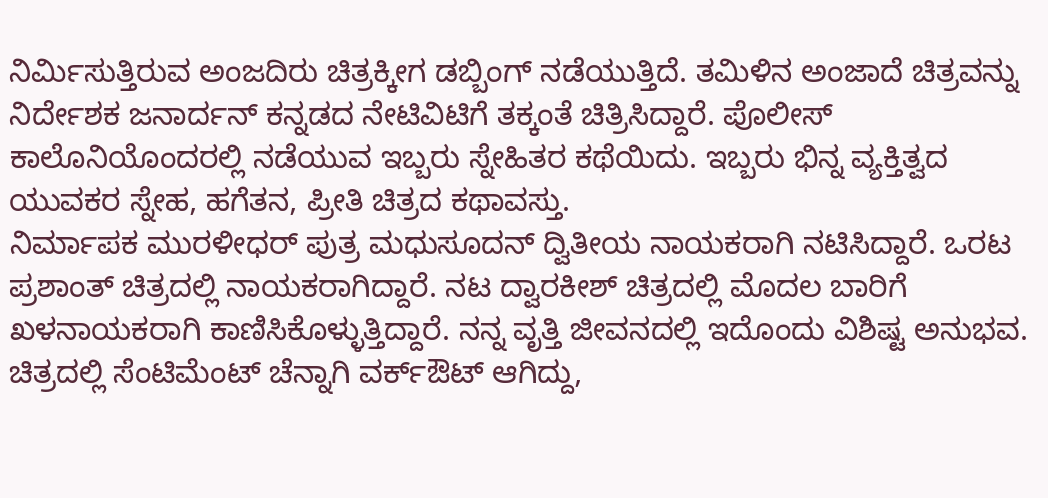ನಿರ್ಮಿಸುತ್ತಿರುವ ಅಂಜದಿರು ಚಿತ್ರಕ್ಕೀಗ ಡಬ್ಬಿಂಗ್ ನಡೆಯುತ್ತಿದೆ. ತಮಿಳಿನ ಅಂಜಾದೆ ಚಿತ್ರವನ್ನು ನಿರ್ದೇಶಕ ಜನಾರ್ದನ್ ಕನ್ನಡದ ನೇಟಿವಿಟಿಗೆ ತಕ್ಕಂತೆ ಚಿತ್ರಿಸಿದ್ದಾರೆ. ಪೊಲೀಸ್ ಕಾಲೊನಿಯೊಂದರಲ್ಲಿ ನಡೆಯುವ ಇಬ್ಬರು ಸ್ನೇಹಿತರ ಕಥೆಯಿದು. ಇಬ್ಬರು ಭಿನ್ನ ವ್ಯಕ್ತಿತ್ವದ ಯುವಕರ ಸ್ನೇಹ, ಹಗೆತನ, ಪ್ರೀತಿ ಚಿತ್ರದ ಕಥಾವಸ್ತು.
ನಿರ್ಮಾಪಕ ಮುರಳೀಧರ್ ಪುತ್ರ ಮಧುಸೂದನ್ ದ್ವಿತೀಯ ನಾಯಕರಾಗಿ ನಟಿಸಿದ್ದಾರೆ. ಒರಟ ಪ್ರಶಾಂತ್ ಚಿತ್ರದಲ್ಲಿ ನಾಯಕರಾಗಿದ್ದಾರೆ. ನಟ ದ್ವಾರಕೀಶ್ ಚಿತ್ರದಲ್ಲಿ ಮೊದಲ ಬಾರಿಗೆ ಖಳನಾಯಕರಾಗಿ ಕಾಣಿಸಿಕೊಳ್ಳುತ್ತಿದ್ದಾರೆ. ನನ್ನ ವೃತ್ತಿ ಜೀವನದಲ್ಲಿ ಇದೊಂದು ವಿಶಿಷ್ಟ ಅನುಭವ. ಚಿತ್ರದಲ್ಲಿ ಸೆಂಟಿಮೆಂಟ್ ಚೆನ್ನಾಗಿ ವರ್ಕ್ಔಟ್ ಆಗಿದ್ದು,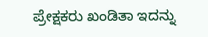ಪ್ರೇಕ್ಷಕರು ಖಂಡಿತಾ ಇದನ್ನು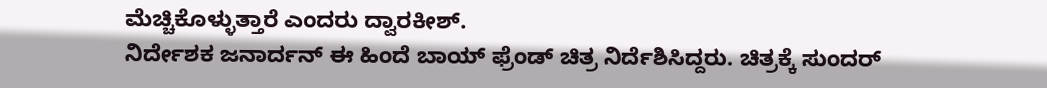ಮೆಚ್ಚಿಕೊಳ್ಳುತ್ತಾರೆ ಎಂದರು ದ್ವಾರಕೀಶ್.
ನಿರ್ದೇಶಕ ಜನಾರ್ದನ್ ಈ ಹಿಂದೆ ಬಾಯ್ ಫ್ರೆಂಡ್ ಚಿತ್ರ ನಿರ್ದೆಶಿಸಿದ್ದರು. ಚಿತ್ರಕ್ಕೆ ಸುಂದರ್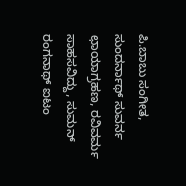ಪಿ.ಬಾಬು ಸಂಗೀತ, ಸುಂದರ್ನಾಥ್ ಸುವರ್ನ ಛಾಯಾಗ್ರಹಣ, ರವಿವರ್ಮ ಸಾಹಸವಿದ್ದು, ಸುಮನ್ ರಂಗನಾಥ್ ಐಟಂ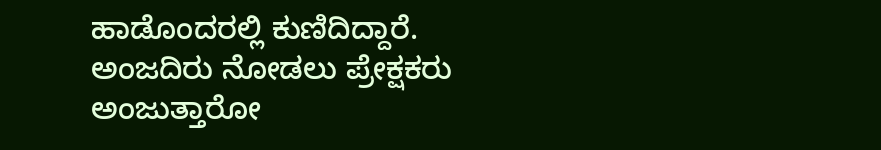ಹಾಡೊಂದರಲ್ಲಿ ಕುಣಿದಿದ್ದಾರೆ. ಅಂಜದಿರು ನೋಡಲು ಪ್ರೇಕ್ಷಕರು ಅಂಜುತ್ತಾರೋ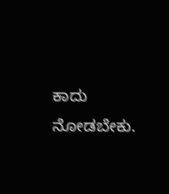ಕಾದು ನೋಡಬೇಕು.